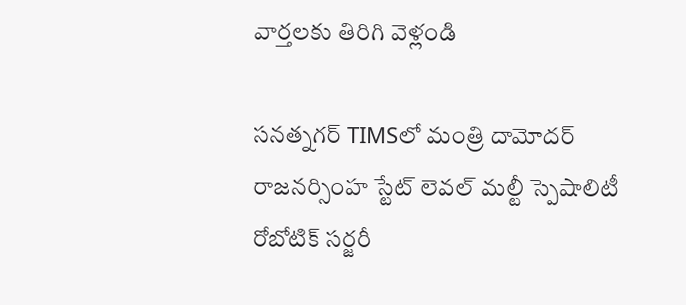వార్తలకు తిరిగి వెళ్లండి

సనత్నగర్ TIMSలో మంత్రి దామోదర్ రాజనర్సింహ స్టేట్ లెవల్ మల్టీ స్పెషాలిటీ రోబోటిక్ సర్జరీ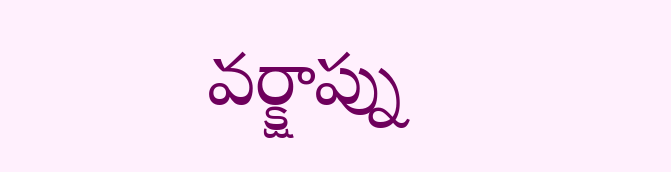వర్క్షాప్ను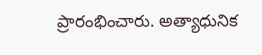ప్రారంభించారు. అత్యాధునిక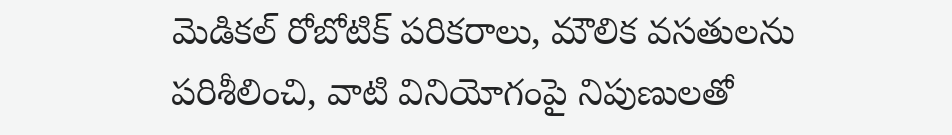మెడికల్ రోబోటిక్ పరికరాలు, మౌలిక వసతులను పరిశీలించి, వాటి వినియోగంపై నిపుణులతో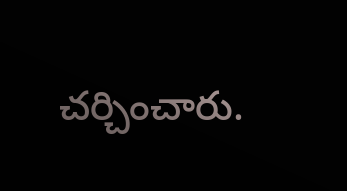చర్చించారు.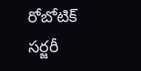రోబోటిక్ సర్జరీ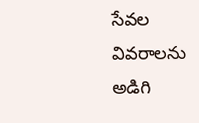సేవల వివరాలను అడిగి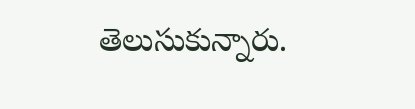తెలుసుకున్నారు.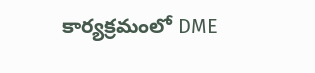కార్యక్రమంలో DME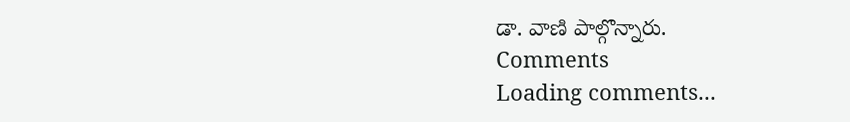డా. వాణి పాల్గొన్నారు.
Comments
Loading comments...